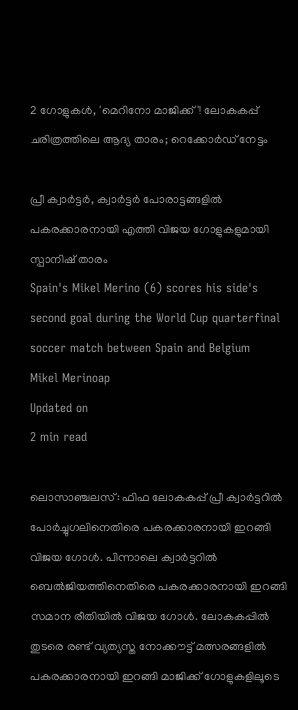2 ഗോളുകൾ, 'മെറിനോ മാജിക്ക്'! ലോകകപ്പ് ചരിത്രത്തിലെ ആദ്യ താരം; റെക്കോർഡ് നേട്ടം

പ്രീ ക്വാർട്ടർ, ക്വാർട്ടർ പോരാട്ടങ്ങളിൽ പകരക്കാരനായി എത്തി വിജയ ഗോളുകളുമായി സ്പാനിഷ് താരം
Spain's Mikel Merino (6) scores his side's second goal during the World Cup quarterfinal soccer match between Spain and Belgium
Mikel Merinoap
Updated on
2 min read

ലൊസാഞ്ചലസ്: ഫിഫ ലോകകപ്പ് പ്രീ ക്വാർട്ടറിൽ പോർച്ചുഗലിനെതിരെ പകരക്കാരനായി ഇറങ്ങി വിജയ ഗോൾ. പിന്നാലെ ക്വാർട്ടറിൽ ബെൽജിയത്തിനെതിരെ പകരക്കാരനായി ഇറങ്ങി സമാന രീതിയിൽ വിജയ ഗോൾ. ലോകകപ്പിൽ തുടരെ രണ്ട് വ്യത്യസ്ത നോക്കൗട്ട് മത്സരങ്ങളിൽ പകരക്കാരനായി ഇറങ്ങി മാ‍ജിക്ക് ഗോളുകളിലൂടെ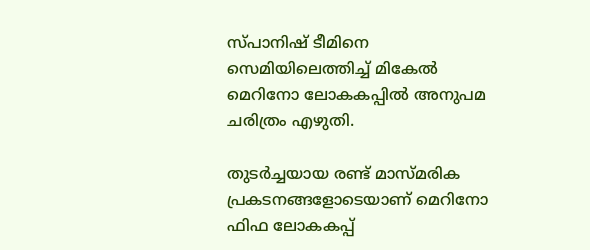സ്പാനിഷ് ടീമിനെ സെമിയിലെത്തിച്ച് മികേൽ മെറിനോ ലോകകപ്പിൽ അനുപമ ചരിത്രം എഴുതി.

തുടർച്ചയായ രണ്ട് മാസ്മരിക പ്രകടനങ്ങളോടെയാണ് മെറിനോ ഫിഫ ലോകകപ്പ്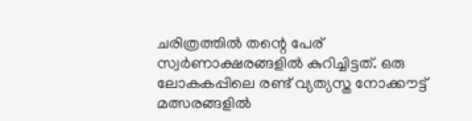ചരിത്രത്തിൽ തന്റെ പേര് സ്വർണാക്ഷരങ്ങളിൽ കുറിച്ചിട്ടത്. ഒരു ലോകകപ്പിലെ രണ്ട് വ്യത്യസ്ത നോക്കൗട്ട് മത്സരങ്ങളിൽ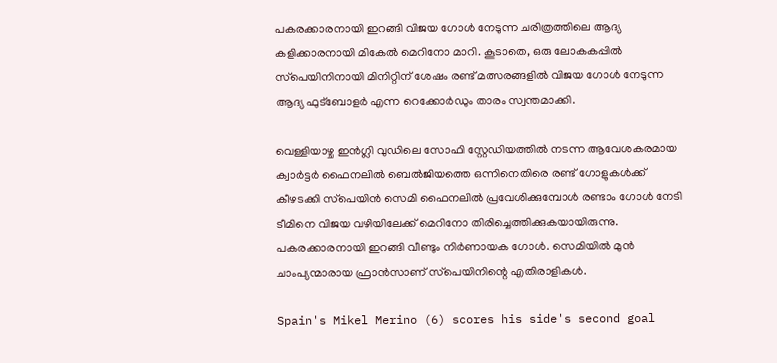പകരക്കാരനായി ഇറങ്ങി വിജയ ഗോൾ നേടുന്ന ചരിത്രത്തിലെ ആദ്യ കളിക്കാരനായി മികേൽ മെറിനോ മാറി. കൂടാതെ, ഒരു ലോകകപ്പിൽ സ്‌പെയിനിനായി മിനിറ്റിന് ശേഷം രണ്ട് മത്സരങ്ങളിൽ വിജയ ഗോൾ നേടുന്ന ആദ്യ ഫുട്ബോളർ എന്ന റെക്കോർഡും താരം സ്വന്തമാക്കി.

വെള്ളിയാഴ്ച ഇൻഗ്ലി വുഡിലെ സോഫി സ്റ്റേഡിയത്തിൽ നടന്ന ആവേശകരമായ ക്വാർട്ടർ ഫൈനലിൽ ബെൽജിയത്തെ ഒന്നിനെതിരെ രണ്ട് ഗോളുകൾക്ക് കീഴടക്കി സ്‌പെയിൻ സെമി ഫൈനലിൽ പ്രവേശിക്കുമ്പോൾ രണ്ടാം ഗോൾ നേടി ടീമിനെ വിജയ വഴിയിലേക്ക് മെറിനോ തിരിച്ചെത്തിക്കുകയായിരുന്നു. പകരക്കാരനായി ഇറങ്ങി വീണ്ടും നിർണായക ഗോൾ. സെമിയിൽ മുൻ ചാംപ്യന്മാരായ ഫ്രാൻസാണ് സ്‌പെയിനിന്റെ എതിരാളികൾ.

Spain's Mikel Merino (6) scores his side's second goal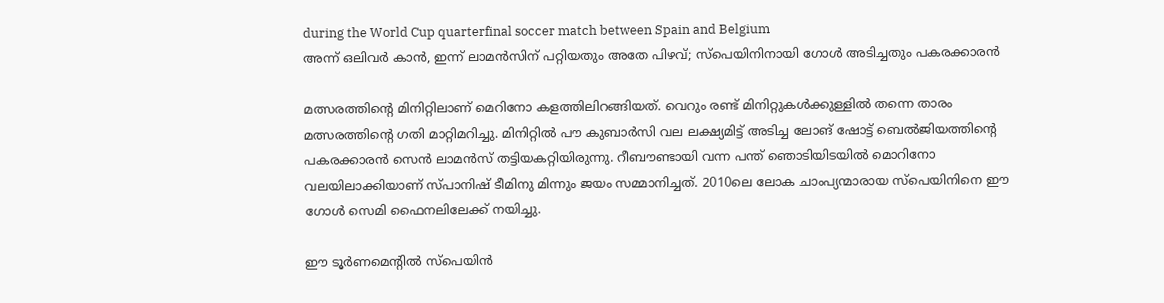during the World Cup quarterfinal soccer match between Spain and Belgium
അന്ന് ഒലിവര്‍ കാന്‍, ഇന്ന് ലാമന്‍സിന് പറ്റിയതും അതേ പിഴവ്; സ്‌പെയിനിനായി ഗോള്‍ അടിച്ചതും പകരക്കാരന്‍

മത്സരത്തിന്റെ മിനിറ്റിലാണ് മെറിനോ കളത്തിലിറങ്ങിയത്. വെറും രണ്ട് മിനിറ്റുകൾക്കുള്ളിൽ തന്നെ താരം മത്സരത്തിന്റെ ഗതി മാറ്റിമറിച്ചു. മിനിറ്റിൽ പൗ കുബാർസി വല ലക്ഷ്യമിട്ട് അടിച്ച ലോങ് ഷോട്ട് ബെൽജിയത്തിന്റെ പകരക്കാരൻ സെൻ ലാമൻസ് തട്ടിയകറ്റിയിരുന്നു. റീബൗണ്ടായി വന്ന പന്ത് ഞൊടിയിടയിൽ മൊറിനോ വലയിലാക്കിയാണ് സ്പാനിഷ് ടീമിനു മിന്നും ജയം സമ്മാനിച്ചത്. 2010ലെ ലോക ചാംപ്യന്മാരായ സ്‌പെയിനിനെ ഈ ഗോൾ സെമി ഫൈനലിലേക്ക് നയിച്ചു.

ഈ ടൂർണമെന്റിൽ സ്‌പെയിൻ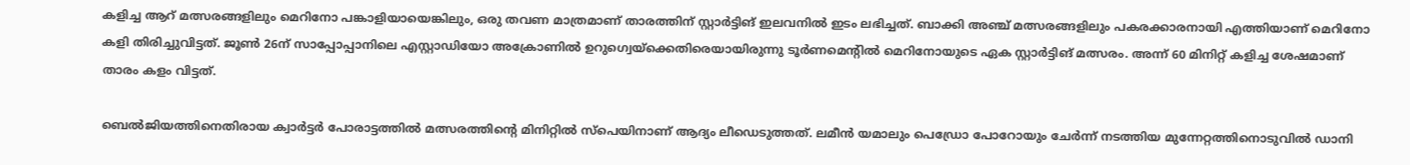കളിച്ച ആറ് മത്സരങ്ങളിലും മെറിനോ പങ്കാളിയായെങ്കിലും, ഒരു തവണ മാത്രമാണ് താരത്തിന് സ്റ്റാർട്ടിങ് ഇലവനിൽ ഇടം ലഭിച്ചത്. ബാക്കി അഞ്ച് മത്സരങ്ങളിലും പകരക്കാരനായി എത്തിയാണ് മെറിനോ കളി തിരിച്ചുവിട്ടത്. ജൂൺ 26ന് സാപ്പോപ്പാനിലെ എസ്റ്റാഡിയോ അക്രോണിൽ ഉറുഗ്വെയ്‌ക്കെതിരെയായിരുന്നു ടൂർണമെന്റിൽ മെറിനോയുടെ ഏക സ്റ്റാർട്ടിങ് മത്സരം. അന്ന് 60 മിനിറ്റ് കളിച്ച ശേഷമാണ് താരം കളം വിട്ടത്.

ബെൽജിയത്തിനെതിരായ ക്വാർട്ടർ പോരാട്ടത്തിൽ മത്സരത്തിന്റെ മിനിറ്റിൽ സ്‌പെയിനാണ് ആദ്യം ലീഡെടുത്തത്. ലമീൻ യമാലും പെഡ്രോ പോറോയും ചേർന്ന് നടത്തിയ മുന്നേറ്റത്തിനൊടുവിൽ ഡാനി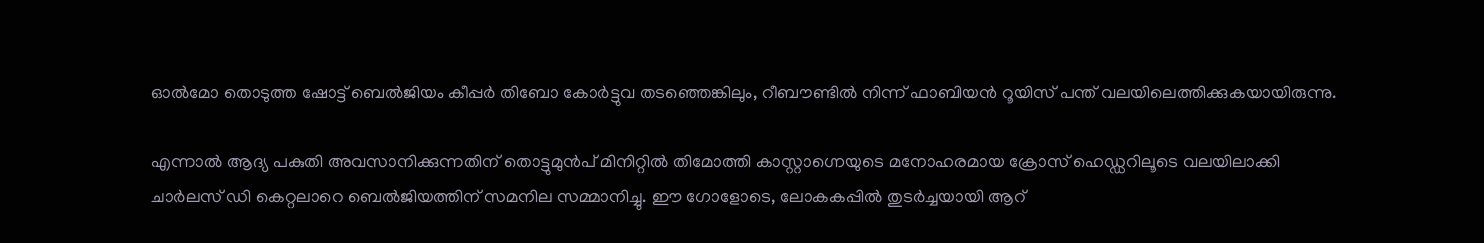ഓൽമോ തൊടുത്ത ഷോട്ട് ബെൽജിയം കീപ്പർ തിബോ കോർട്ടുവ തടഞ്ഞെങ്കിലും, റീബൗണ്ടിൽ നിന്ന് ഫാബിയൻ റൂയിസ് പന്ത് വലയിലെത്തിക്കുകയായിരുന്നു.

എന്നാൽ ആദ്യ പകുതി അവസാനിക്കുന്നതിന് തൊട്ടുമുൻപ് മിനിറ്റിൽ തിമോത്തി കാസ്റ്റാഗ്നെയുടെ മനോഹരമായ ക്രോസ് ഹെഡ്ഡറിലൂടെ വലയിലാക്കി ചാർലസ് ഡി കെറ്റലാറെ ബെൽജിയത്തിന് സമനില സമ്മാനിച്ചു. ഈ ഗോളോടെ, ലോകകപ്പിൽ തുടർച്ചയായി ആറ്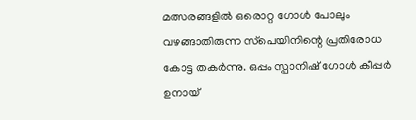മത്സരങ്ങളിൽ ഒരൊറ്റ ഗോൾ പോലും വഴങ്ങാതിരുന്ന സ്‌പെയിനിന്റെ പ്രതിരോധ കോട്ട തകർന്നു. ഒപ്പം സ്പാനിഷ് ഗോൾ കീപ്പർ ഉനായ്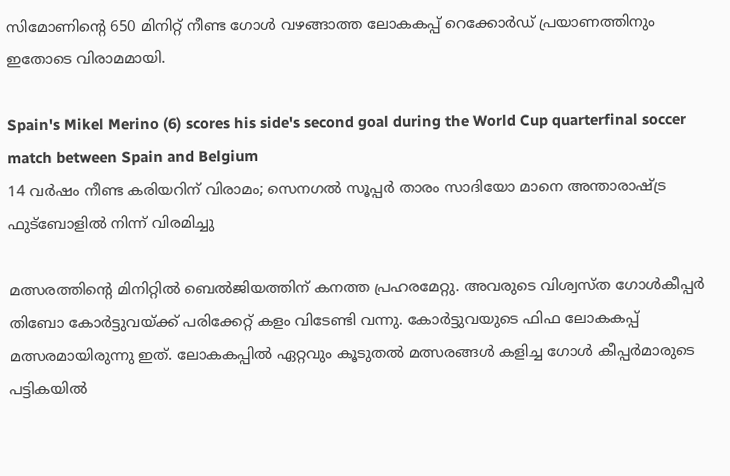സിമോണിന്റെ 650 മിനിറ്റ് നീണ്ട ഗോൾ വഴങ്ങാത്ത ലോകകപ്പ് റെക്കോർഡ് പ്രയാണത്തിനും ഇതോടെ വിരാമമായി.

Spain's Mikel Merino (6) scores his side's second goal during the World Cup quarterfinal soccer match between Spain and Belgium
14 വര്‍ഷം നീണ്ട കരിയറിന് വിരാമം; സെനഗല്‍ സൂപ്പര്‍ താരം സാദിയോ മാനെ അന്താരാഷ്ട്ര ഫുട്ബോളില്‍ നിന്ന് വിരമിച്ചു

മത്സരത്തിന്റെ മിനിറ്റിൽ ബെൽജിയത്തിന് കനത്ത പ്രഹരമേറ്റു. അവരുടെ വിശ്വസ്ത ഗോൾകീപ്പർ തിബോ കോർട്ടുവയ്ക്ക് പരിക്കേറ്റ് കളം വിടേണ്ടി വന്നു. കോർട്ടുവയുടെ ഫിഫ ലോകകപ്പ് മത്സരമായിരുന്നു ഇത്. ലോകകപ്പിൽ ഏറ്റവും കൂടുതൽ മത്സരങ്ങൾ കളിച്ച ഗോൾ കീപ്പർമാരുടെ പട്ടികയിൽ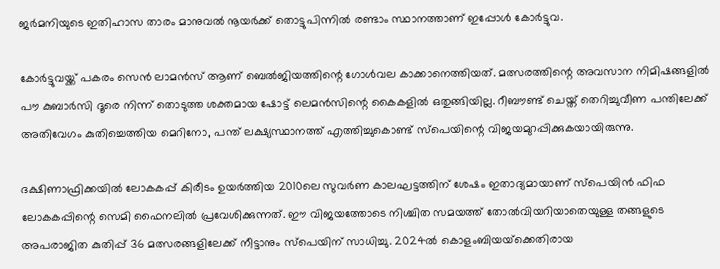ജർമനിയുടെ ഇതിഹാസ താരം മാനുവൽ നൂയർക്ക് തൊട്ടുപിന്നിൽ രണ്ടാം സ്ഥാനത്താണ് ഇപ്പോൾ കോർട്ടുവ.

കോർട്ടുവയ്ക്ക് പകരം സെൻ ലാമൻസ് ആണ് ബെൽജിയത്തിന്റെ ഗോൾവല കാക്കാനെത്തിയത്. മത്സരത്തിന്റെ അവസാന നിമിഷങ്ങളിൽ പൗ കുബാർസി ദൂരെ നിന്ന് തൊടുത്ത ശക്തമായ ഷോട്ട് ലെമൻസിന്റെ കൈകളിൽ ഒതുങ്ങിയില്ല. റീബൗണ്ട് ചെയ്ത് തെറിച്ചുവീണ പന്തിലേക്ക് അതിവേഗം കുതിച്ചെത്തിയ മെറിനോ, പന്ത് ലക്ഷ്യസ്ഥാനത്ത് എത്തിച്ചുകൊണ്ട് സ്‌പെയിന്റെ വിജയമുറപ്പിക്കുകയായിരുന്നു.

ദക്ഷിണാഫ്രിക്കയിൽ ലോകകപ്പ് കിരീടം ഉയർത്തിയ 2010ലെ സുവർണ കാലഘട്ടത്തിന് ശേഷം ഇതാദ്യമായാണ് സ്‌പെയിൻ ഫിഫ ലോകകപ്പിന്റെ സെമി ഫൈനലിൽ പ്രവേശിക്കുന്നത്. ഈ വിജയത്തോടെ നിശ്ചിത സമയത്ത് തോൽവിയറിയാതെയുള്ള തങ്ങളുടെ അപരാജിത കുതിപ്പ് 36 മത്സരങ്ങളിലേക്ക് നീട്ടാനും സ്‌പെയിന് സാധിച്ചു. 2024ൽ കൊളംബിയയ്‌ക്കെതിരായ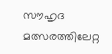സൗഹൃദ മത്സരത്തിലേറ്റ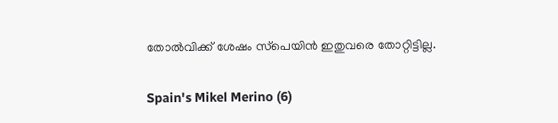തോൽവിക്ക് ശേഷം സ്‌പെയിൻ ഇതുവരെ തോറ്റിട്ടില്ല.

Spain's Mikel Merino (6)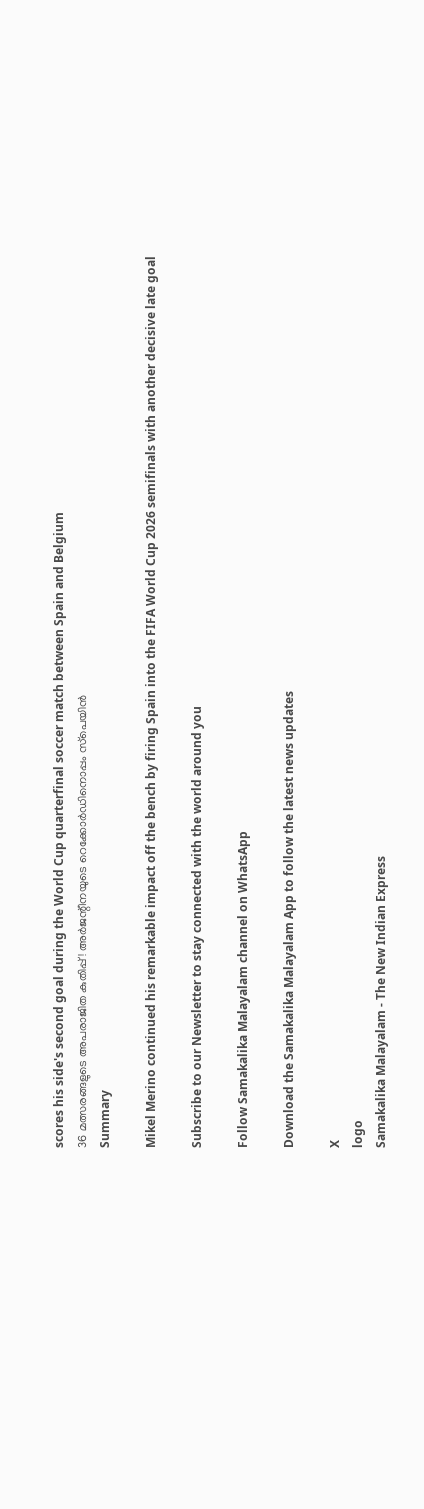scores his side's second goal during the World Cup quarterfinal soccer match between Spain and Belgium
36 മത്സരങ്ങളുടെ അപരാജിത കുതിപ്പ്! അര്‍ജന്റീനയുടെ റെക്കോര്‍ഡിനൊപ്പം സ്‌പെയിന്‍
Summary

Mikel Merino continued his remarkable impact off the bench by firing Spain into the FIFA World Cup 2026 semifinals with another decisive late goal

Subscribe to our Newsletter to stay connected with the world around you

Follow Samakalika Malayalam channel on WhatsApp

Download the Samakalika Malayalam App to follow the latest news updates

X
logo
Samakalika Malayalam - The New Indian Express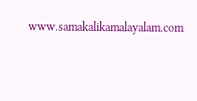www.samakalikamalayalam.com